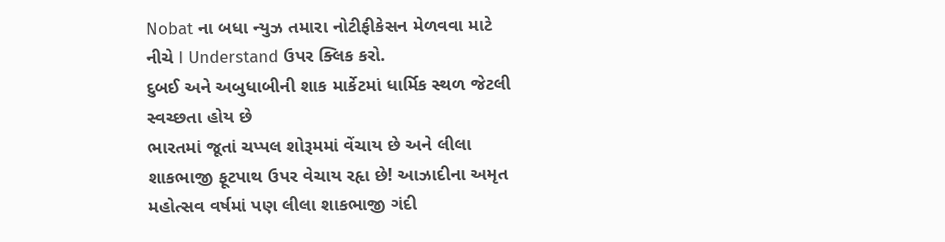Nobat ના બધા ન્યુઝ તમારા નોટીફીકેસન મેળવવા માટે નીચે I Understand ઉપર ક્લિક કરો.
દુબઈ અને અબુધાબીની શાક માર્કેટમાં ધાર્મિક સ્થળ જેટલી સ્વચ્છતા હોય છે
ભારતમાં જૂતાં ચપ્પલ શોરૂમમાં વેંચાય છે અને લીલા શાકભાજી ફૂટપાથ ઉપર વેચાય રહૃા છે! આઝાદીના અમૃત મહોત્સવ વર્ષમાં પણ લીલા શાકભાજી ગંદી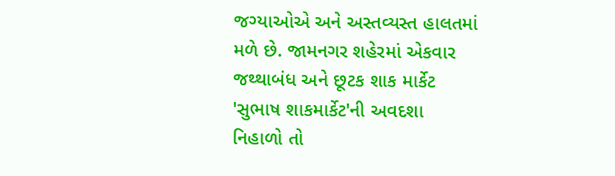જગ્યાઓએ અને અસ્તવ્યસ્ત હાલતમાં મળે છે. જામનગર શહેરમાં એકવાર જથ્થાબંધ અને છૂટક શાક માર્કેટ 'સુભાષ શાકમાર્કેટ'ની અવદશા નિહાળો તો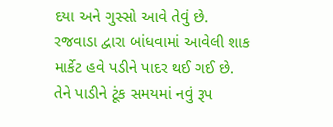દયા અને ગુસ્સો આવે તેવું છે. રજવાડા દ્વારા બાંધવામાં આવેલી શાક માર્કેટ હવે પડીને પાદર થઈ ગઈ છે. તેને પાડીને ટૂંક સમયમાં નવું રૂપ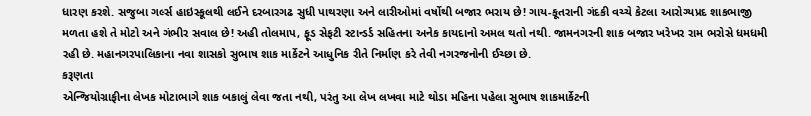ધારણ કરશે. સજુબા ગર્લ્સ હાઇસ્કૂલથી લઈને દરબારગઢ સુધી પાથરણા અને લારીઓમાં વર્ષોથી બજાર ભરાય છે! ગાય-કૂતરાની ગંદકી વચ્ચે કેટલા આરોગ્યપ્રદ શાકભાજી મળતા હશે તે મોટો અને ગંભીર સવાલ છે! અહી તોલમાપ, ફૂડ સેફટી સ્ટાન્ડર્ડ સહિતના અનેક કાયદાનો અમલ થતો નથી. જામનગરની શાક બજાર ખરેખર રામ ભરોસે ધમધમી રહી છે. મહાનગરપાલિકાના નવા શાસકો સુભાષ શાક માર્કેટને આધુનિક રીતે નિર્માણ કરે તેવી નગરજનોની ઈચ્છા છે.
કરૂણતા
એન્જિયોગ્રાફીના લેખક મોટાભાગે શાક બકાલું લેવા જતા નથી, પરંતુ આ લેખ લખવા માટે થોડા મહિના પહેલા સુભાષ શાકમાર્કેટની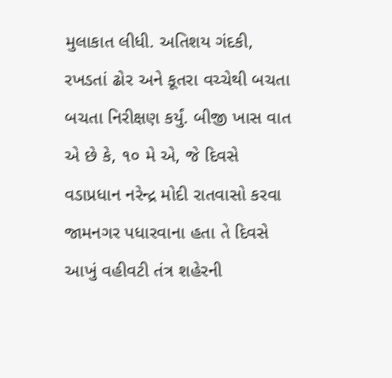મુલાકાત લીધી. અતિશય ગંદકી, રખડતાં ઢોર અને કૂતરા વચ્ચેથી બચતા બચતા નિરીક્ષણ કર્યું. બીજી ખાસ વાત એ છે કે, ૧૦ મે એ, જે દિવસે વડાપ્રધાન નરેન્દ્ર મોદી રાતવાસો કરવા જામનગર પધારવાના હતા તે દિવસે આખું વહીવટી તંત્ર શહેરની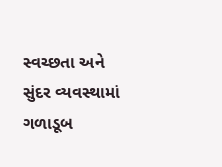સ્વચ્છતા અને સુંદર વ્યવસ્થામાં ગળાડૂબ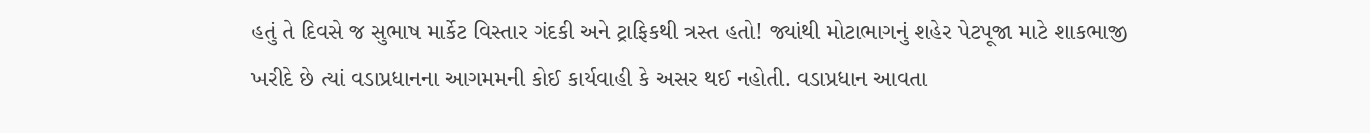હતું તે દિવસે જ સુભાષ માર્કેટ વિસ્તાર ગંદકી અને ટ્રાફિકથી ત્રસ્ત હતો! જ્યાંથી મોટાભાગનું શહેર પેટપૂજા માટે શાકભાજી ખરીદે છે ત્યાં વડાપ્રધાનના આગમમની કોઈ કાર્યવાહી કે અસર થઈ નહોતી. વડાપ્રધાન આવતા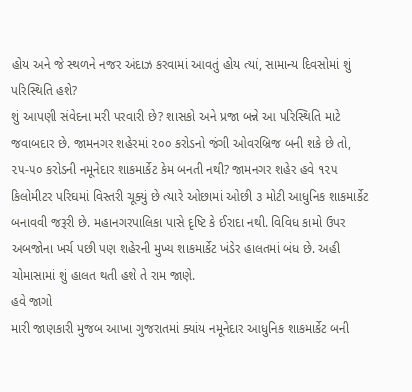હોય અને જે સ્થળને નજર અંદાઝ કરવામાં આવતું હોય ત્યાં, સામાન્ય દિવસોમાં શું પરિસ્થિતિ હશે?
શું આપણી સંવેદના મરી પરવારી છે? શાસકો અને પ્રજા બન્ને આ પરિસ્થિતિ માટે જવાબદાર છે. જામનગર શહેરમાં ૨૦૦ કરોડનો જંગી ઓવરબ્રિજ બની શકે છે તો, ૨૫-૫૦ કરોડની નમૂનેદાર શાકમાર્કેટ કેમ બનતી નથી? જામનગર શહેર હવે ૧૨૫ કિલોમીટર પરિઘમાં વિસ્તરી ચૂક્યું છે ત્યારે ઓછામાં ઓછી ૩ મોટી આધુનિક શાકમાર્કેટ બનાવવી જરૂરી છે. મહાનગરપાલિકા પાસે દૃષ્ટિ કે ઈરાદા નથી. વિવિધ કામો ઉપર અબજોના ખર્ચ પછી પણ શહેરની મુખ્ય શાકમાર્કેટ ખંડેર હાલતમાં બંધ છે. અહી ચોમાસામાં શું હાલત થતી હશે તે રામ જાણે.
હવે જાગો
મારી જાણકારી મુજબ આખા ગુજરાતમાં ક્યાંય નમૂનેદાર આધુનિક શાકમાર્કેટ બની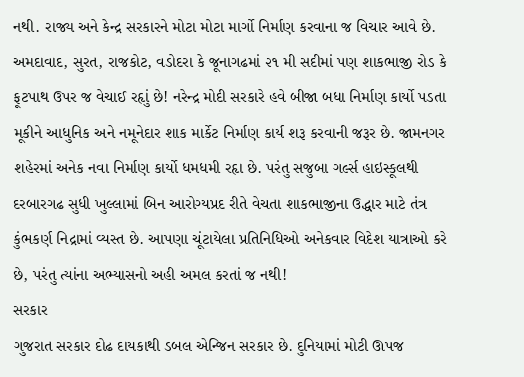નથી. રાજ્ય અને કેન્દ્ર સરકારને મોટા મોટા માર્ગો નિર્માણ કરવાના જ વિચાર આવે છે. અમદાવાદ, સુરત, રાજકોટ, વડોદરા કે જૂનાગઢમાં ૨૧ મી સદીમાં પણ શાકભાજી રોડ કે ફૂટપાથ ઉપર જ વેચાઈ રહૃાું છે! નરેન્દ્ર મોદી સરકારે હવે બીજા બધા નિર્માણ કાર્યો પડતા મૂકીને આધુનિક અને નમૂનેદાર શાક માર્કેટ નિર્માણ કાર્ય શરૂ કરવાની જરૂર છે. જામનગર શહેરમાં અનેક નવા નિર્માણ કાર્યો ધમધમી રહૃા છે. પરંતુ સજુબા ગર્લ્સ હાઇસ્કૂલથી દરબારગઢ સુધી ખુલ્લામાં બિન આરોગ્યપ્રદ રીતે વેચતા શાકભાજીના ઉદ્ધાર માટે તંત્ર કુંભકર્ણ નિદ્રામાં વ્યસ્ત છે. આપણા ચૂંટાયેલા પ્રતિનિધિઓ અનેકવાર વિદેશ યાત્રાઓ કરે છે, પરંતુ ત્યાંના અભ્યાસનો અહી અમલ કરતાં જ નથી!
સરકાર
ગુજરાત સરકાર દોઢ દાયકાથી ડબલ એન્જિન સરકાર છે. દુનિયામાં મોટી ઊપજ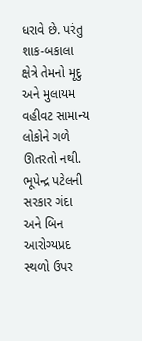ધરાવે છે. પરંતુ શાક-બકાલા ક્ષેત્રે તેમનો મૃદુ અને મુલાયમ વહીવટ સામાન્ય લોકોને ગળે ઊતરતો નથી. ભૂપેન્દ્ર પટેલની સરકાર ગંદા અને બિન આરોગ્યપ્રદ સ્થળો ઉપર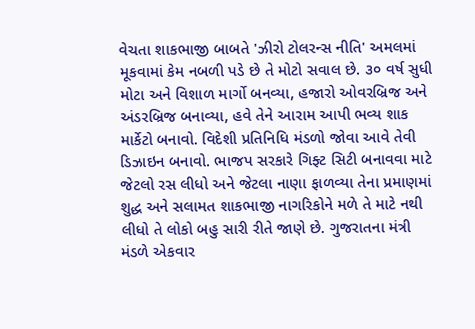વેચતા શાકભાજી બાબતે 'ઝીરો ટોલરન્સ નીતિ' અમલમાં મૂકવામાં કેમ નબળી પડે છે તે મોટો સવાલ છે. ૩૦ વર્ષ સુધી મોટા અને વિશાળ માર્ગો બનવ્યા, હજારો ઓવરબ્રિજ અને અંડરબ્રિજ બનાવ્યા, હવે તેને આરામ આપી ભવ્ય શાક માર્કેટો બનાવો. વિદેશી પ્રતિનિધિ મંડળો જોવા આવે તેવી ડિઝાઇન બનાવો. ભાજપ સરકારે ગિફ્ટ સિટી બનાવવા માટે જેટલો રસ લીધો અને જેટલા નાણા ફાળવ્યા તેના પ્રમાણમાં શુદ્ધ અને સલામત શાકભાજી નાગરિકોને મળે તે માટે નથી લીધો તે લોકો બહુ સારી રીતે જાણે છે. ગુજરાતના મંત્રી મંડળે એકવાર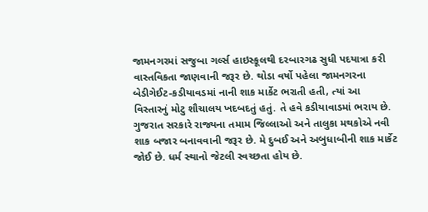જામનગરમાં સજુબા ગર્લ્સ હાઇસ્કૂલથી દરબારગઢ સુધી પદયાત્રા કરી વાસ્તવિકતા જાણવાની જરૂર છે. થોડા વર્ષો પહેલા જામનગરના બેડીગેઈટ-કડીયાવડમાં નાની શાક માર્કેટ ભરાતી હતી, ત્યાં આ વિસ્તારનું મોટુ શૌચાલય ખદબદતું હતું. તે હવે કડીયાવાડમાં ભરાય છે.
ગુજરાત સરકારે રાજ્યના તમામ જિલ્લાઓ અને તાલુકા મથકોએ નવી શાક બજાર બનાવવાની જરૂર છે. મે દુબઈ અને અબુધાબીની શાક માર્કેટ જોઈ છે. ધર્મ સ્થાનો જેટલી સ્વચ્છતા હોય છે.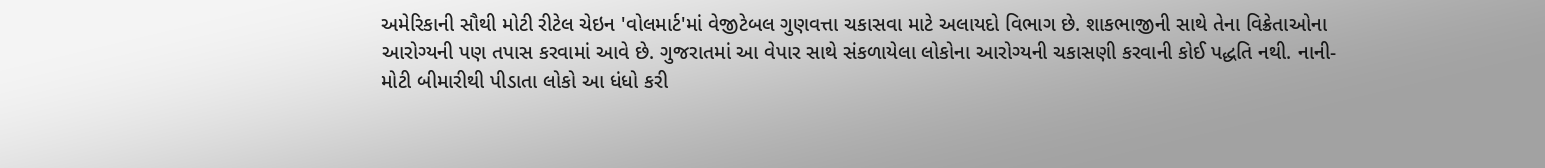અમેરિકાની સૌથી મોટી રીટેલ ચેઇન 'વોલમાર્ટ'માં વેજીટેબલ ગુણવત્તા ચકાસવા માટે અલાયદો વિભાગ છે. શાકભાજીની સાથે તેના વિક્રેતાઓના આરોગ્યની પણ તપાસ કરવામાં આવે છે. ગુજરાતમાં આ વેપાર સાથે સંકળાયેલા લોકોના આરોગ્યની ચકાસણી કરવાની કોઈ પદ્ધતિ નથી. નાની-મોટી બીમારીથી પીડાતા લોકો આ ધંધો કરી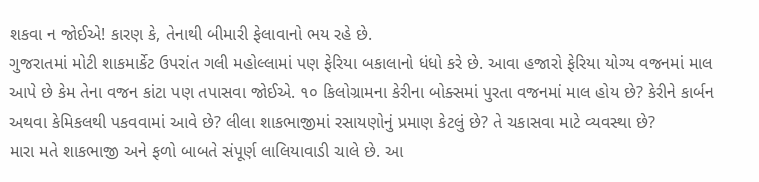શકવા ન જોઈએ! કારણ કે, તેનાથી બીમારી ફેલાવાનો ભય રહે છે.
ગુજરાતમાં મોટી શાકમાર્કેટ ઉપરાંત ગલી મહોલ્લામાં પણ ફેરિયા બકાલાનો ધંધો કરે છે. આવા હજારો ફેરિયા યોગ્ય વજનમાં માલ આપે છે કેમ તેના વજન કાંટા પણ તપાસવા જોઈએ. ૧૦ કિલોગ્રામના કેરીના બોક્સમાં પુરતા વજનમાં માલ હોય છે? કેરીને કાર્બન અથવા કેમિકલથી પકવવામાં આવે છે? લીલા શાકભાજીમાં રસાયણોનું પ્રમાણ કેટલું છે? તે ચકાસવા માટે વ્યવસ્થા છે?
મારા મતે શાકભાજી અને ફળો બાબતે સંપૂર્ણ લાલિયાવાડી ચાલે છે. આ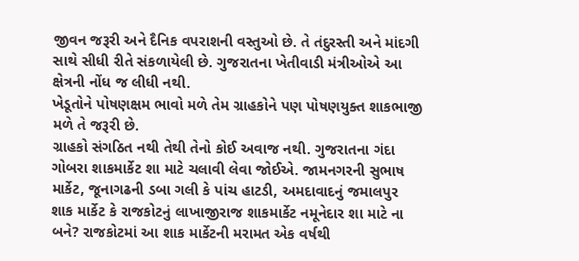જીવન જરૂરી અને દૈનિક વપરાશની વસ્તુઓ છે. તે તંદુરસ્તી અને માંદગી સાથે સીધી રીતે સંકળાયેલી છે. ગુજરાતના ખેતીવાડી મંત્રીઓએ આ ક્ષેત્રની નોંધ જ લીધી નથી.
ખેડૂતોને પોષણક્ષમ ભાવો મળે તેમ ગ્રાહકોને પણ પોષણયુક્ત શાકભાજી મળે તે જરૂરી છે.
ગ્રાહકો સંગઠિત નથી તેથી તેનો કોઈ અવાજ નથી. ગુજરાતના ગંદા ગોબરા શાકમાર્કેટ શા માટે ચલાવી લેવા જોઈએ. જામનગરની સુભાષ માર્કેટ, જૂનાગઢની ડબા ગલી કે પાંચ હાટડી, અમદાવાદનું જમાલપુર શાક માર્કેટ કે રાજકોટનું લાખાજીરાજ શાકમાર્કેટ નમૂનેદાર શા માટે ના બને? રાજકોટમાં આ શાક માર્કેટની મરામત એક વર્ષથી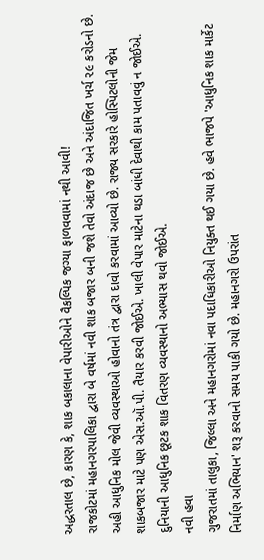અદ્ધરતાલ છે, કારણ કે, શાક બકાલાના વેપારીઓને વૈકલ્પિક જગ્યા ફાળવવામાં નથી આવી!
રાજકોટમાં મહાનગરપાલિકા દ્વારા બે વર્ષમાં નવી શાક બજાર બની જશે તેવો અંદાજ છે અને અંદાજિત ખર્ચ ૨૯ કરોડનો છે. અહી આધુનિક મોલ જેવી વ્યવસ્થાઓ હોવાનો તંત્ર દ્વારા દાવો કરવામાં આવ્યો છે. રાજ્ય સરકારે હોસ્પિટલોની જેમ શાકબજાર માટે પણ એસ.ઑ.પી. તૈયાર કરવી જોઈએ. ખાલી વેપાર માટેના થડા બાંધી દેવાથી કામ પતાવવું ન જોઈએ. દુનિયાની આધુનિક છૂટક શાક વિતરણ વ્યવસ્થાનો અભ્યાસ થવો જોઈએ.
નવી હવા
ગુજરાતમાં તાલુકા, જિલ્લા અને મહાનગરોમાં નવા પદાધિકારીઓ નિયુક્ત થઈ ગયા છે. હવે ભાજપે 'આધુનિક શાક માર્કેટ નિર્માણ અભિયાન' શરૂ કરવાનો સમય પાકી ગયો છે. મહાનગરો ઉપરાંત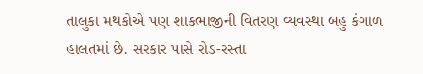તાલુકા મથકોએ પણ શાકભાજીની વિતરણ વ્યવસ્થા બહુ કંગાળ હાલતમાં છે. સરકાર પાસે રોડ-રસ્તા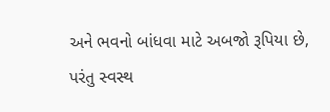અને ભવનો બાંધવા માટે અબજો રૂપિયા છે, પરંતુ સ્વસ્થ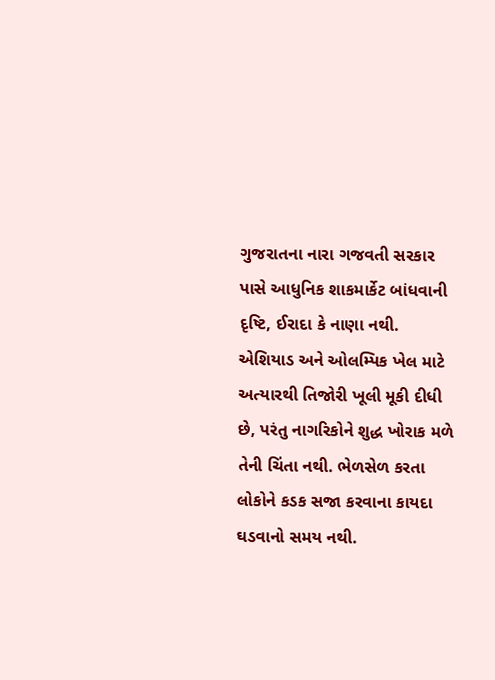ગુજરાતના નારા ગજવતી સરકાર પાસે આધુનિક શાકમાર્કેટ બાંધવાની દૃષ્ટિ, ઈરાદા કે નાણા નથી. એશિયાડ અને ઓલમ્પિક ખેલ માટે અત્યારથી તિજોરી ખૂલી મૂકી દીધી છે, પરંતુ નાગરિકોને શુદ્ધ ખોરાક મળે તેની ચિંતા નથી. ભેળસેળ કરતા લોકોને કડક સજા કરવાના કાયદા ઘડવાનો સમય નથી.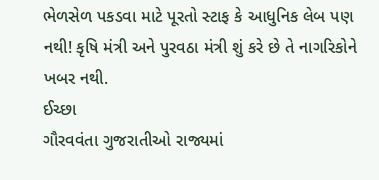ભેળસેળ પકડવા માટે પૂરતો સ્ટાફ કે આધુનિક લેબ પણ નથી! કૃષિ મંત્રી અને પુરવઠા મંત્રી શું કરે છે તે નાગરિકોને ખબર નથી.
ઈચ્છા
ગૌરવવંતા ગુજરાતીઓ રાજ્યમાં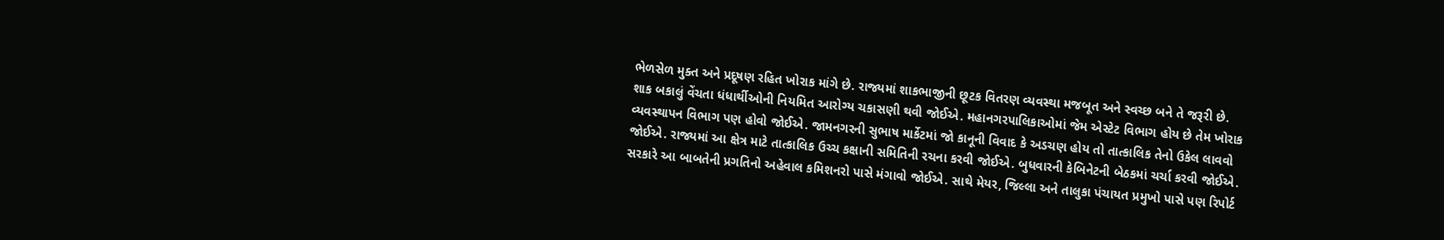ભેળસેળ મુક્ત અને પ્રદૂષણ રહિત ખોરાક માંગે છે. રાજ્યમાં શાકભાજીની છૂટક વિતરણ વ્યવસ્થા મજબૂત અને સ્વચ્છ બને તે જરૂરી છે. શાક બકાલું વેંચતા ધંધાર્થીઓની નિયમિત આરોગ્ય ચકાસણી થવી જોઈએ. મહાનગરપાલિકાઓમાં જેમ એસ્ટેટ વિભાગ હોય છે તેમ ખોરાક વ્યવસ્થાપન વિભાગ પણ હોવો જોઈએ. જામનગરની સુભાષ માર્કેટમાં જો કાનૂની વિવાદ કે અડચણ હોય તો તાત્કાલિક તેનો ઉકેલ લાવવો જોઈએ. રાજ્યમાં આ ક્ષેત્ર માટે તાત્કાલિક ઉચ્ચ કક્ષાની સમિતિની રચના કરવી જોઈએ. બુધવારની કેબિનેટની બેઠકમાં ચર્ચા કરવી જોઈએ. સરકારે આ બાબતેની પ્રગતિનો અહેવાલ કમિશનરો પાસે મંગાવો જોઈએ. સાથે મેયર, જિલ્લા અને તાલુકા પંચાયત પ્રમુખો પાસે પણ રિપોર્ટ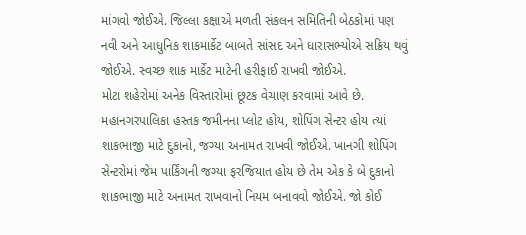માંગવો જોઈએ. જિલ્લા કક્ષાએ મળતી સંકલન સમિતિની બેઠકોમાં પણ નવી અને આધુનિક શાકમાર્કેટ બાબતે સાંસદ અને ધારાસભ્યોએ સક્રિય થવું જોઈએ. સ્વચ્છ શાક માર્કેટ માટેની હરીફાઈ રાખવી જોઈએ.
મોટા શહેરોમાં અનેક વિસ્તારોમાં છૂટક વેચાણ કરવામાં આવે છે. મહાનગરપાલિકા હસ્તક જમીનના પ્લોટ હોય, શોપિંગ સેન્ટર હોય ત્યાં શાકભાજી માટે દુકાનો, જગ્યા અનામત રાખવી જોઈએ. ખાનગી શોપિંગ સેન્ટરોમાં જેમ પાર્કિંગની જગ્યા ફરજિયાત હોય છે તેમ એક કે બે દુકાનો શાકભાજી માટે અનામત રાખવાનો નિયમ બનાવવો જોઈએ. જો કોઈ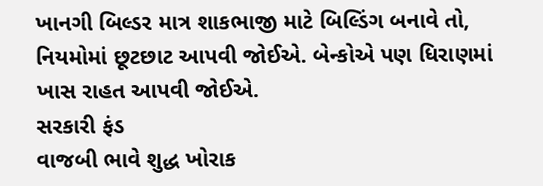ખાનગી બિલ્ડર માત્ર શાકભાજી માટે બિલ્ડિંગ બનાવે તો, નિયમોમાં છૂટછાટ આપવી જોઈએ. બેન્કોએ પણ ધિરાણમાં ખાસ રાહત આપવી જોઈએ.
સરકારી ફંડ
વાજબી ભાવે શુદ્ધ ખોરાક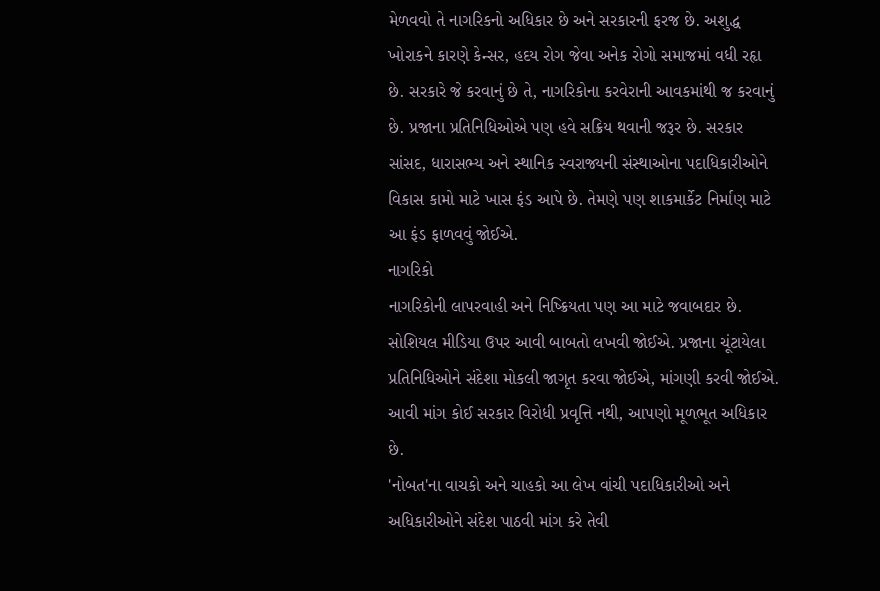મેળવવો તે નાગરિકનો અધિકાર છે અને સરકારની ફરજ છે. અશુદ્ધ ખોરાકને કારણે કેન્સર, હદય રોગ જેવા અનેક રોગો સમાજમાં વધી રહૃા છે. સરકારે જે કરવાનું છે તે, નાગરિકોના કરવેરાની આવકમાંથી જ કરવાનું છે. પ્રજાના પ્રતિનિધિઓએ પણ હવે સક્રિય થવાની જરૂર છે. સરકાર સાંસદ, ધારાસભ્ય અને સ્થાનિક સ્વરાજ્યની સંસ્થાઓના પદાધિકારીઓને વિકાસ કામો માટે ખાસ ફંડ આપે છે. તેમણે પણ શાકમાર્કેટ નિર્માણ માટે આ ફંડ ફાળવવું જોઈએ.
નાગરિકો
નાગરિકોની લાપરવાહી અને નિષ્ક્રિયતા પણ આ માટે જવાબદાર છે. સોશિયલ મીડિયા ઉપર આવી બાબતો લખવી જોઈએ. પ્રજાના ચૂંટાયેલા પ્રતિનિધિઓને સંદેશા મોકલી જાગૃત કરવા જોઈએ, માંગણી કરવી જોઈએ. આવી માંગ કોઈ સરકાર વિરોધી પ્રવૃત્તિ નથી, આપણો મૂળભૂત અધિકાર છે.
'નોબત'ના વાચકો અને ચાહકો આ લેખ વાંચી પદાધિકારીઓ અને અધિકારીઓને સંદેશ પાઠવી માંગ કરે તેવી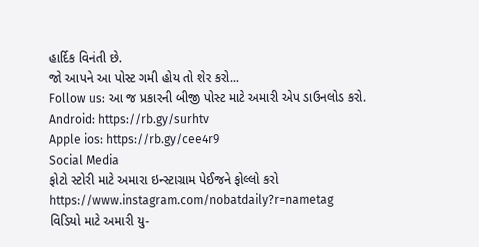હાર્દિક વિનંતી છે.
જો આપને આ પોસ્ટ ગમી હોય તો શેર કરો...
Follow us: આ જ પ્રકારની બીજી પોસ્ટ માટે અમારી એપ ડાઉનલોડ કરો.
Android: https://rb.gy/surhtv
Apple ios: https://rb.gy/cee4r9
Social Media
ફોટો સ્ટોરી માટે અમારા ઇન્સ્ટાગ્રામ પેઈજને ફોલ્લો કરો
https://www.instagram.com/nobatdaily?r=nametag
વિડિયો માટે અમારી યુ-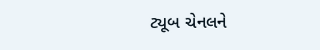ટ્યૂબ ચેનલને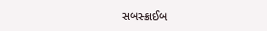સબસ્ક્રાઈબ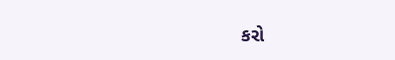કરો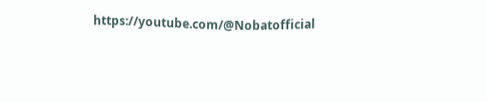https://youtube.com/@Nobatofficial